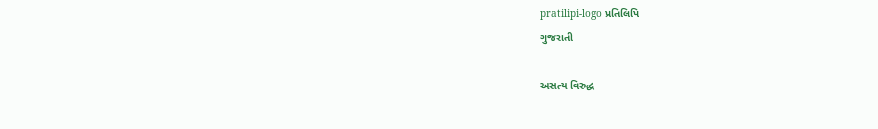pratilipi-logo પ્રતિલિપિ
ગુજરાતી

અસત્ય વિરુદ્ધ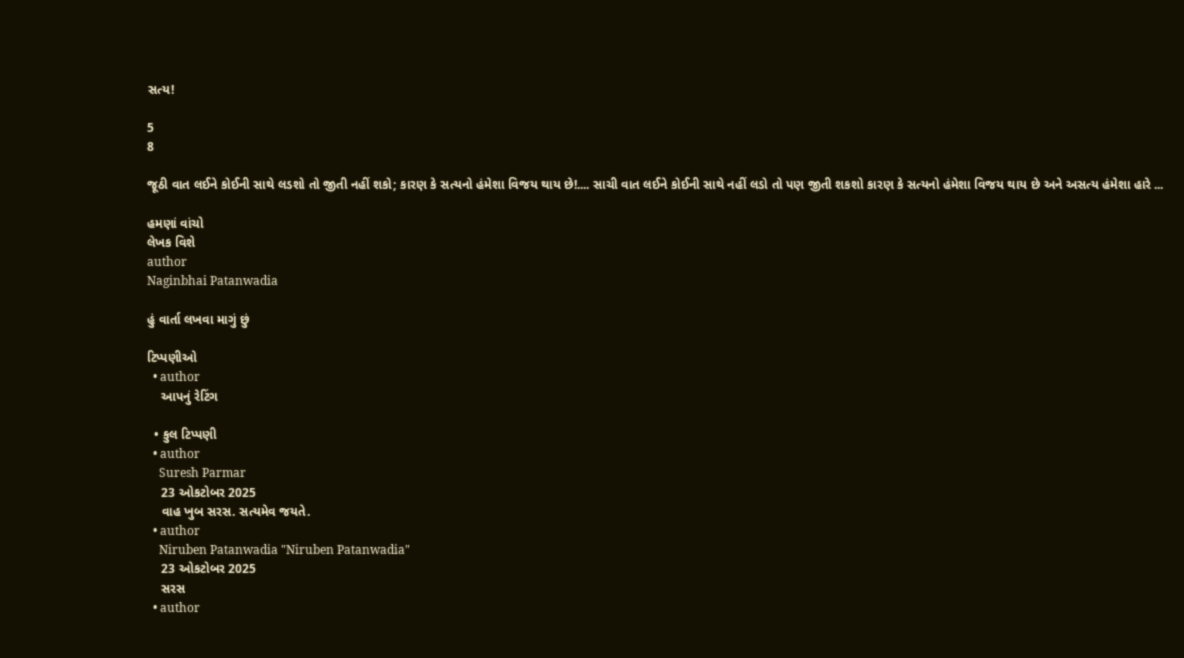સત્ય!

5
8

જૂઠી વાત લઈને કોઈની સાથે લડશો તો જીતી નહીં શકો; કારણ કે સત્યનો હંમેશા વિજય થાય છે!.... સાચી વાત લઈને કોઈની સાથે નહીં લડો તો પણ જીતી શકશો કારણ કે સત્યનો હંમેશા વિજય થાય છે અને અસત્ય હંમેશા હારે ...

હમણાં વાંચો
લેખક વિશે
author
Naginbhai Patanwadia

હું વાર્તા લખવા માગું છું

ટિપ્પણીઓ
  • author
    આપનું રેટિંગ

  • કુલ ટિપ્પણી
  • author
    Suresh Parmar
    23 ઓકટોબર 2025
    વાહ ખુબ સરસ. સત્યમેવ જયતે.
  • author
    Niruben Patanwadia "Niruben Patanwadia"
    23 ઓકટોબર 2025
    સરસ
  • author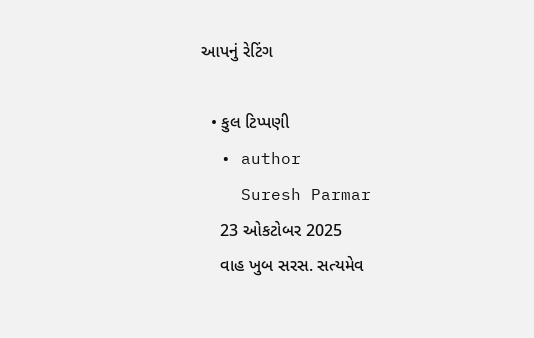આપનું રેટિંગ

  • કુલ ટિપ્પણી
  • author
    Suresh Parmar
    23 ઓકટોબર 2025
    વાહ ખુબ સરસ. સત્યમેવ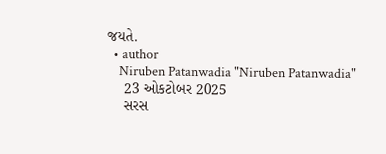જયતે.
  • author
    Niruben Patanwadia "Niruben Patanwadia"
    23 ઓકટોબર 2025
    સરસ